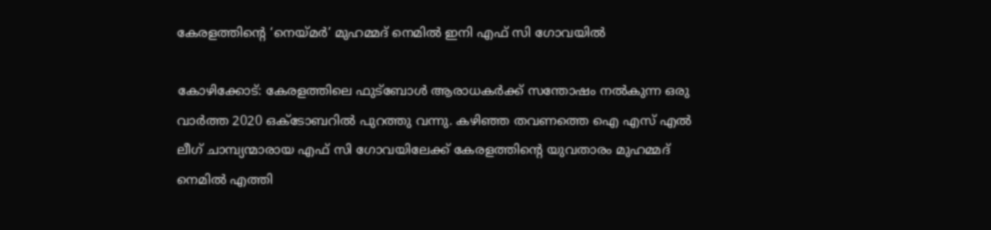കേരളത്തിന്റെ ‘നെയ്മർ’ മുഹമ്മദ് നെമിൽ ഇനി എഫ് സി ഗോവയിൽ

കോഴിക്കോട്: കേരളത്തിലെ ഫുട്ബോൾ ആരാധകർക്ക് സന്തോഷം നൽകുന്ന ഒരു വാർത്ത 2020 ഒക്ടോബറിൽ പുറത്തു വന്നു. കഴിഞ്ഞ തവണത്തെ ഐ എസ് എൽ ലീഗ് ചാമ്പ്യന്മാരായ എഫ് സി ഗോവയിലേക്ക് കേരളത്തിന്റെ യുവതാരം മുഹമ്മദ് നെമിൽ എത്തി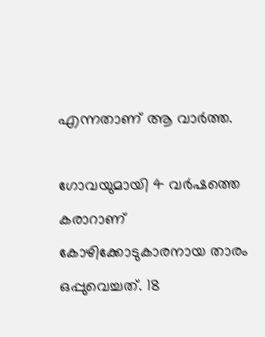എന്നതാണ് ആ വാർത്ത.

ഗോവയുമായി 4 വർഷത്തെ കരാറാണ് കോഴിക്കോടുകാരനായ താരം ഒപ്പുവെച്ചത്. 18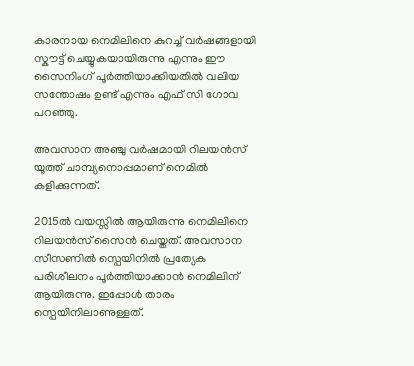കാരനായ നെമിലിനെ കുറച്ച് വർഷങ്ങളായി സ്കൗട്ട് ചെയ്യുകയായിരുന്നു എന്നും ഈ സൈനിംഗ് പൂർത്തിയാക്കിയതിൽ വലിയ സന്തോഷം ഉണ്ട് എന്നും എഫ് സി ഗോവ പറഞ്ഞു.

അവസാന അഞ്ചു വർഷമായി റിലയൻസ് യൂത്ത് ചാമ്പ്യനൊപ്പമാണ് നെമിൽ കളിക്കുന്നത്.

2015ൽ വയസ്സിൽ ആയിരുന്നു നെമിലിനെ റിലയൻസ് സൈൻ ചെയ്തത്. അവസാന സീസണിൽ സ്പെയിനിൽ പ്രത്യേക പരിശീലനം പൂർത്തിയാക്കാൻ നെമിലിന് ആയിരുന്നു. ഇപ്പോൾ താരം സ്പെയിനിലാണുള്ളത്.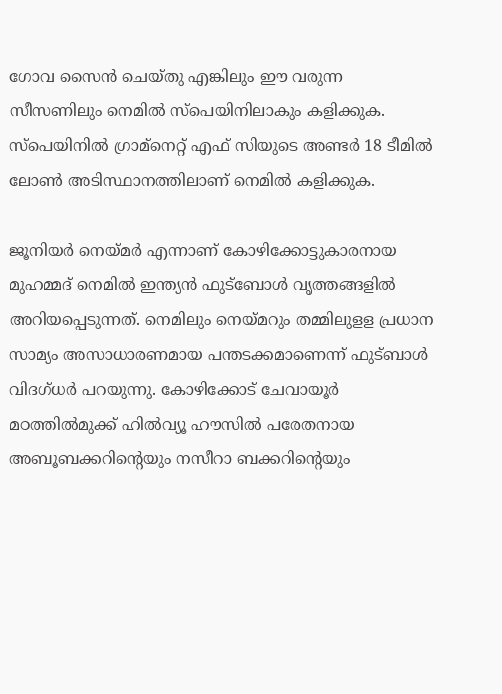ഗോവ സൈൻ ചെയ്തു എങ്കിലും ഈ വരുന്ന സീസണിലും നെമിൽ സ്പെയിനിലാകും കളിക്കുക. സ്പെയിനിൽ ഗ്രാമ്നെറ്റ് എഫ് സിയുടെ അണ്ടർ 18 ടീമിൽ ലോൺ അടിസ്ഥാനത്തിലാണ് നെമിൽ കളിക്കുക.

ജൂനിയർ നെയ്മർ എന്നാണ് കോഴിക്കോട്ടുകാരനായ മുഹമ്മദ് നെമിൽ ഇന്ത്യൻ ഫുട്ബോൾ വൃത്തങ്ങളിൽ അറിയപ്പെടുന്നത്. നെമിലും നെയ്മറും തമ്മിലുളള പ്രധാന സാമ്യം അസാധാരണമായ പന്തടക്കമാണെന്ന് ഫുട്ബാൾ വിദഗ്ധർ പറയുന്നു. കോഴിക്കോട് ചേവായൂർ മഠത്തിൽമുക്ക് ഹിൽവ്യൂ ഹൗസിൽ പരേതനായ അബൂബക്കറിന്റെയും നസീറാ ബക്കറിന്റെയും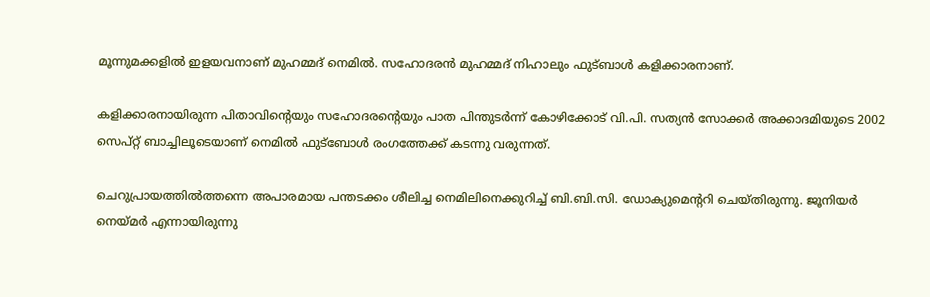മൂന്നുമക്കളിൽ ഇളയവനാണ് മുഹമ്മദ് നെമിൽ. സഹോദരൻ മുഹമ്മദ് നിഹാലും ഫുട്ബാൾ കളിക്കാരനാണ്.

കളിക്കാരനായിരുന്ന പിതാവിന്റെയും സഹോദരന്റെയും പാത പിന്തുടർന്ന് കോഴിക്കോട് വി.പി. സത്യൻ സോക്കർ അക്കാദമിയുടെ 2002 സെപ്റ്റ് ബാച്ചിലൂടെയാണ് നെമിൽ ഫുട്ബോൾ രംഗത്തേക്ക് കടന്നു വരുന്നത്.

ചെറുപ്രായത്തിൽത്തന്നെ അപാരമായ പന്തടക്കം ശീലിച്ച നെമിലിനെക്കുറിച്ച് ബി.ബി.സി. ഡോക്യുമെന്ററി ചെയ്തിരുന്നു. ജൂനിയർ നെയ്മർ എന്നായിരുന്നു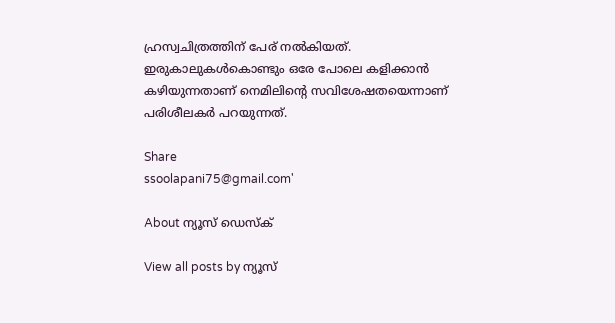ഹ്രസ്വചിത്രത്തിന് പേര് നൽകിയത്. ഇരുകാലുകൾകൊണ്ടും ഒരേ പോലെ കളിക്കാൻ കഴിയുന്നതാണ് നെമിലിൻ്റെ സവിശേഷതയെന്നാണ് പരിശീലകർ പറയുന്നത്.

Share
ssoolapani75@gmail.com'

About ന്യൂസ് ഡെസ്ക്

View all posts by ന്യൂസ്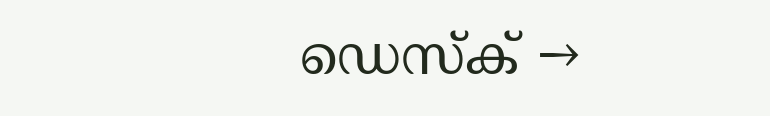ഡെസ്ക് →